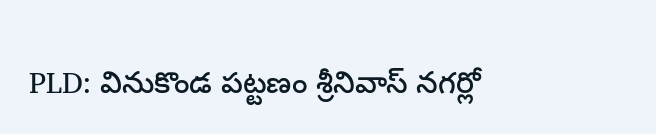PLD: వినుకొండ పట్టణం శ్రీనివాస్ నగర్లో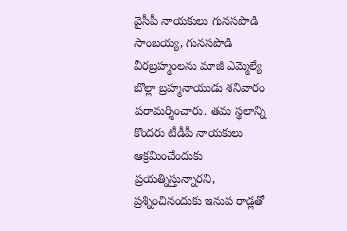వైసీపీ నాయకులు గునసపొడి సాంబయ్య, గునసపొడి వీరబ్రహ్మంలను మాజీ ఎమ్మెల్యే బొల్లా బ్రహ్మనాయుడు శనివారం పరామర్శించారు. తమ స్థలాన్ని కొందరు టీడీపీ నాయకులు ఆక్రమించేందుకు ప్రయత్నిస్తున్నారని, ప్రశ్నించినందుకు ఇనుప రాడ్లతో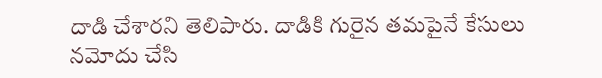దాడి చేశారని తెలిపారు. దాడికి గురైన తమపైనే కేసులు నమోదు చేసి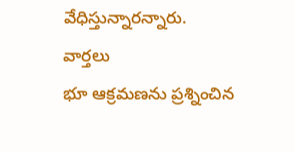వేధిస్తున్నారన్నారు.
వార్తలు
భూ ఆక్రమణను ప్రశ్నించిన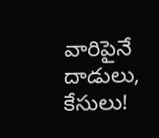వారిపైనే దాడులు, కేసులు!